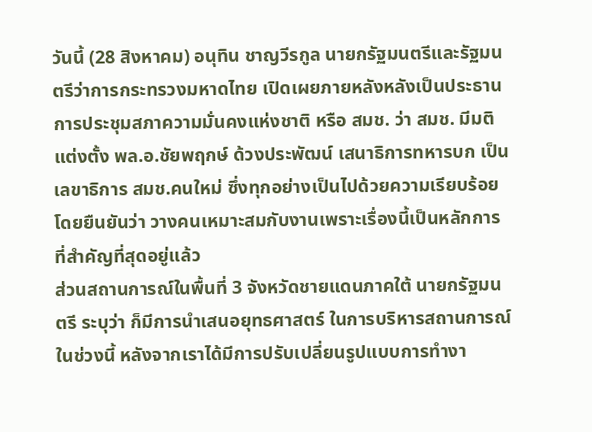วันนี้ (28 สิงหาคม) อนุทิน ชาญวีรกูล นายกรัฐมนตรีและรัฐมนตรีว่าการกระทรวงมหาดไทย เปิดเผยภายหลังหลังเป็นประธานการประชุมสภาความมั่นคงแห่งชาติ หรือ สมช. ว่า สมช. มีมติแต่งตั้ง พล.อ.ชัยพฤกษ์ ด้วงประพัฒน์ เสนาธิการทหารบก เป็นเลขาธิการ สมช.คนใหม่ ซึ่งทุกอย่างเป็นไปด้วยความเรียบร้อย โดยยืนยันว่า วางคนเหมาะสมกับงานเพราะเรื่องนี้เป็นหลักการที่สำคัญที่สุดอยู่แล้ว
ส่วนสถานการณ์ในพื้นที่ 3 จังหวัดชายแดนภาคใต้ นายกรัฐมนตรี ระบุว่า ก็มีการนำเสนอยุทธศาสตร์ ในการบริหารสถานการณ์ในช่วงนี้ หลังจากเราได้มีการปรับเปลี่ยนรูปแบบการทำงา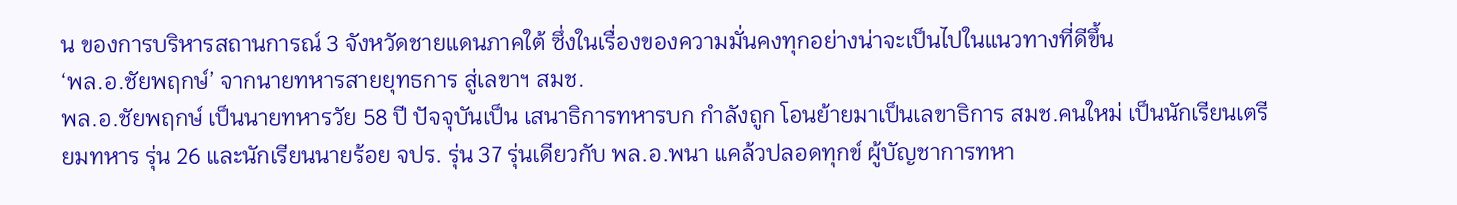น ของการบริหารสถานการณ์ 3 จังหวัดชายแดนภาคใต้ ซึ่งในเรื่องของความมั่นคงทุกอย่างน่าจะเป็นไปในแนวทางที่ดีขึ้น
‘พล.อ.ชัยพฤกษ์’ จากนายทหารสายยุทธการ สู่เลขาฯ สมช.
พล.อ.ชัยพฤกษ์ เป็นนายทหารวัย 58 ปี ปัจจุบันเป็น เสนาธิการทหารบก กำลังถูก โอนย้ายมาเป็นเลขาธิการ สมช.คนใหม่ เป็นนักเรียนเตรียมทหาร รุ่น 26 และนักเรียนนายร้อย จปร. รุ่น 37 รุ่นเดียวกับ พล.อ.พนา แคล้วปลอดทุกข์ ผู้บัญชาการทหา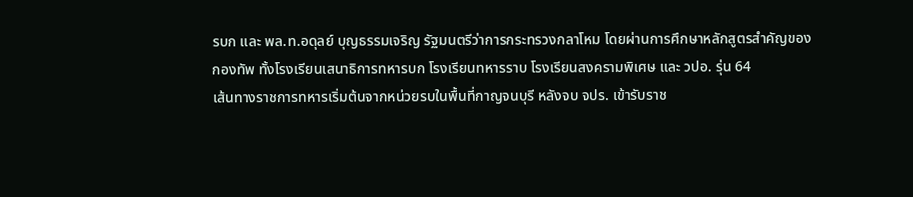รบก และ พล.ท.อดุลย์ บุญธรรมเจริญ รัฐมนตรีว่าการกระทรวงกลาโหม โดยผ่านการศึกษาหลักสูตรสำคัญของกองทัพ ทั้งโรงเรียนเสนาธิการทหารบก โรงเรียนทหารราบ โรงเรียนสงครามพิเศษ และ วปอ. รุ่น 64
เส้นทางราชการทหารเริ่มต้นจากหน่วยรบในพื้นที่กาญจนบุรี หลังจบ จปร. เข้ารับราช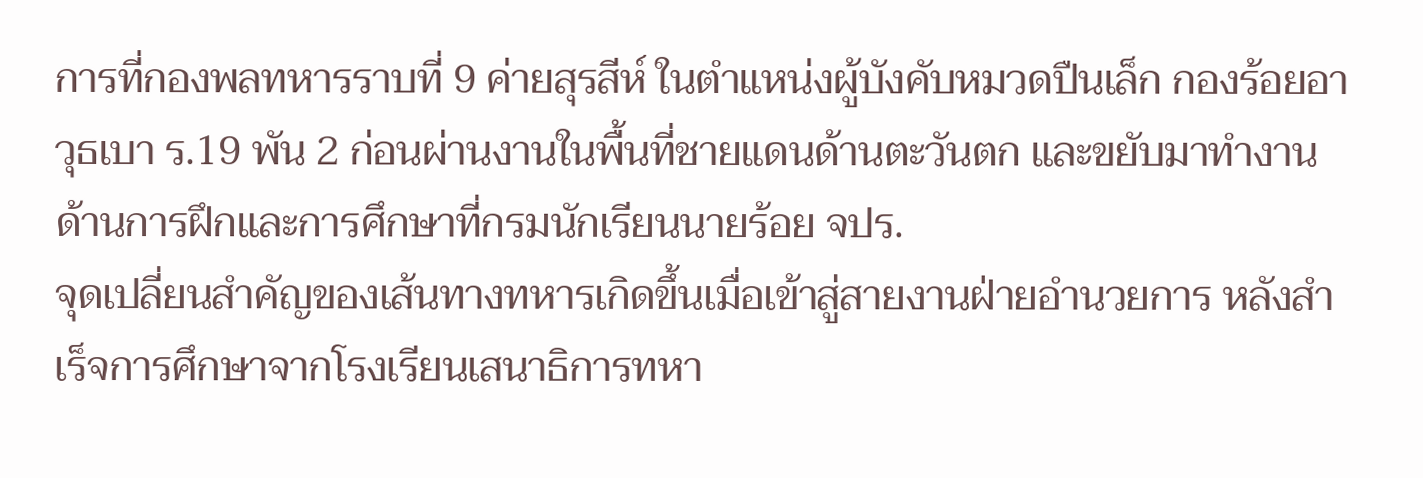การที่กองพลทหารราบที่ 9 ค่ายสุรสีห์ ในตำแหน่งผู้บังคับหมวดปืนเล็ก กองร้อยอาวุธเบา ร.19 พัน 2 ก่อนผ่านงานในพื้นที่ชายแดนด้านตะวันตก และขยับมาทำงานด้านการฝึกและการศึกษาที่กรมนักเรียนนายร้อย จปร.
จุดเปลี่ยนสำคัญของเส้นทางทหารเกิดขึ้นเมื่อเข้าสู่สายงานฝ่ายอำนวยการ หลังสำเร็จการศึกษาจากโรงเรียนเสนาธิการทหา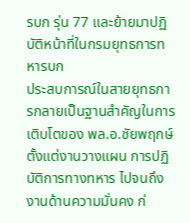รบก รุ่น 77 และย้ายมาปฏิบัติหน้าที่ในกรมยุทธการทหารบก
ประสบการณ์ในสายยุทธการกลายเป็นฐานสำคัญในการเติบโตของ พล.อ.ชัยพฤกษ์ ตั้งแต่งานวางแผน การปฏิบัติการทางทหาร ไปจนถึงงานด้านความมั่นคง ก่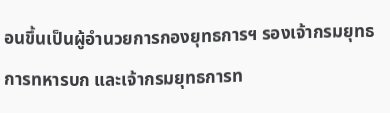อนขึ้นเป็นผู้อำนวยการกองยุทธการฯ รองเจ้ากรมยุทธการทหารบก และเจ้ากรมยุทธการท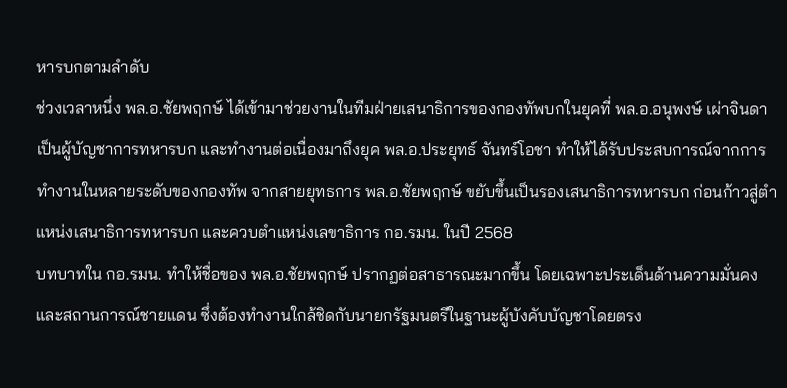หารบกตามลำดับ
ช่วงเวลาหนึ่ง พล.อ.ชัยพฤกษ์ ได้เข้ามาช่วยงานในทีมฝ่ายเสนาธิการของกองทัพบกในยุคที่ พล.อ.อนุพงษ์ เผ่าจินดา เป็นผู้บัญชาการทหารบก และทำงานต่อเนื่องมาถึงยุค พล.อ.ประยุทธ์ จันทร์โอชา ทำให้ได้รับประสบการณ์จากการทำงานในหลายระดับของกองทัพ จากสายยุทธการ พล.อ.ชัยพฤกษ์ ขยับขึ้นเป็นรองเสนาธิการทหารบก ก่อนก้าวสู่ตำแหน่งเสนาธิการทหารบก และควบตำแหน่งเลขาธิการ กอ.รมน. ในปี 2568
บทบาทใน กอ.รมน. ทำให้ชื่อของ พล.อ.ชัยพฤกษ์ ปรากฏต่อสาธารณะมากขึ้น โดยเฉพาะประเด็นด้านความมั่นคงและสถานการณ์ชายแดน ซึ่งต้องทำงานใกล้ชิดกับนายกรัฐมนตรีในฐานะผู้บังคับบัญชาโดยตรง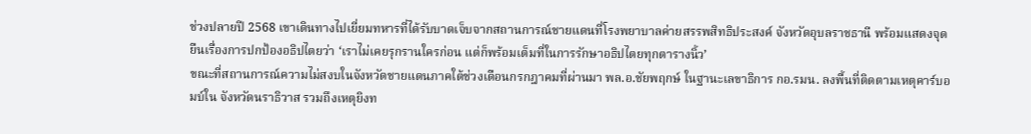ช่วงปลายปี 2568 เขาเดินทางไปเยี่ยมทหารที่ได้รับบาดเจ็บจากสถานการณ์ชายแดนที่โรงพยาบาลค่ายสรรพสิทธิประสงค์ จังหวัดอุบลราชธานี พร้อมแสดงจุดยืนเรื่องการปกป้องอธิปไตยว่า ‘เราไม่เคยรุกรานใครก่อน แต่ก็พร้อมเต็มที่ในการรักษาอธิปไตยทุกตารางนิ้ว’
ขณะที่สถานการณ์ความไม่สงบในจังหวัดชายแดนภาคใต้ช่วงเดือนกรกฎาคมที่ผ่านมา พล.อ.ชัยพฤกษ์ ในฐานะเลขาธิการ กอ.รมน. ลงพื้นที่ติดตามเหตุคาร์บอมบ์ใน จังหวัดนราธิวาส รวมถึงเหตุยิงท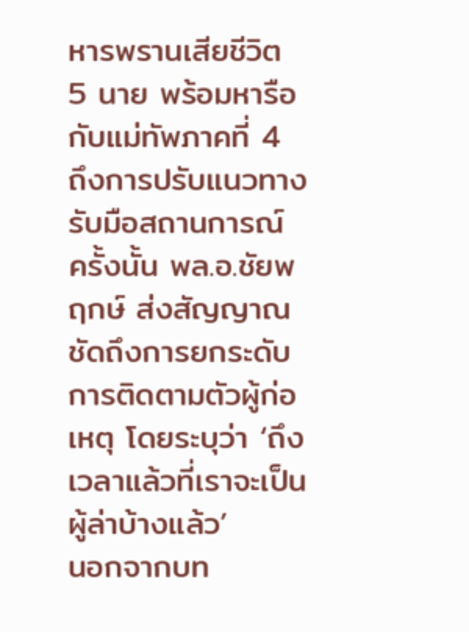หารพรานเสียชีวิต 5 นาย พร้อมหารือกับแม่ทัพภาคที่ 4 ถึงการปรับแนวทางรับมือสถานการณ์
ครั้งนั้น พล.อ.ชัยพฤกษ์ ส่งสัญญาณชัดถึงการยกระดับการติดตามตัวผู้ก่อเหตุ โดยระบุว่า ‘ถึงเวลาแล้วที่เราจะเป็นผู้ล่าบ้างแล้ว’
นอกจากบท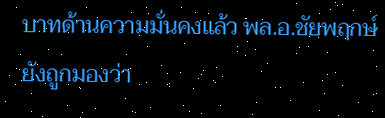บาทด้านความมั่นคงแล้ว พล.อ.ชัยพฤกษ์ ยังถูกมองว่า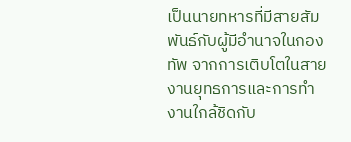เป็นนายทหารที่มีสายสัมพันธ์กับผู้มีอำนาจในกองทัพ จากการเติบโตในสายงานยุทธการและการทำงานใกล้ชิดกับ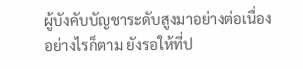ผู้บังคับบัญชาระดับสูงมาอย่างต่อเนื่อง
อย่างไรก็ตาม ยังรอให้ที่ป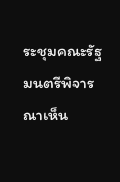ระชุมคณะรัฐมนตรีพิจารณาเห็น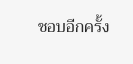ชอบอีกครั้ง